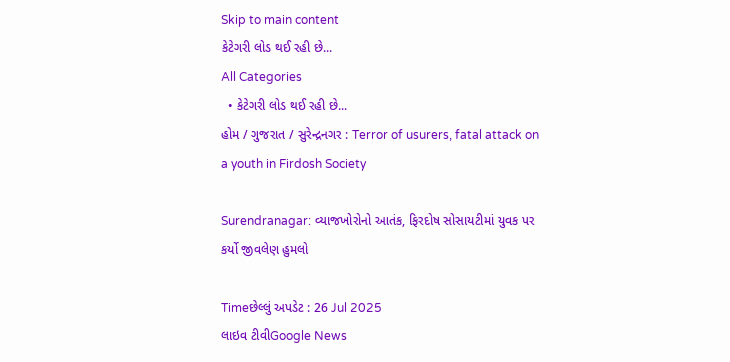Skip to main content
કેટેગરી લોડ થઈ રહી છે...
All Categories
  • કેટેગરી લોડ થઈ રહી છે...
હોમ / ગુજરાત / સુરેન્દ્રનગર : Terror of usurers, fatal attack on a youth in Firdosh Society

Surendranagar: વ્યાજખોરોનો આતંક, ફિરદોષ સોસાયટીમાં યુવક પર કર્યો જીવલેણ હુમલો

Timeછેલ્લું અપડેટ : 26 Jul 2025
લાઇવ ટીવીGoogle News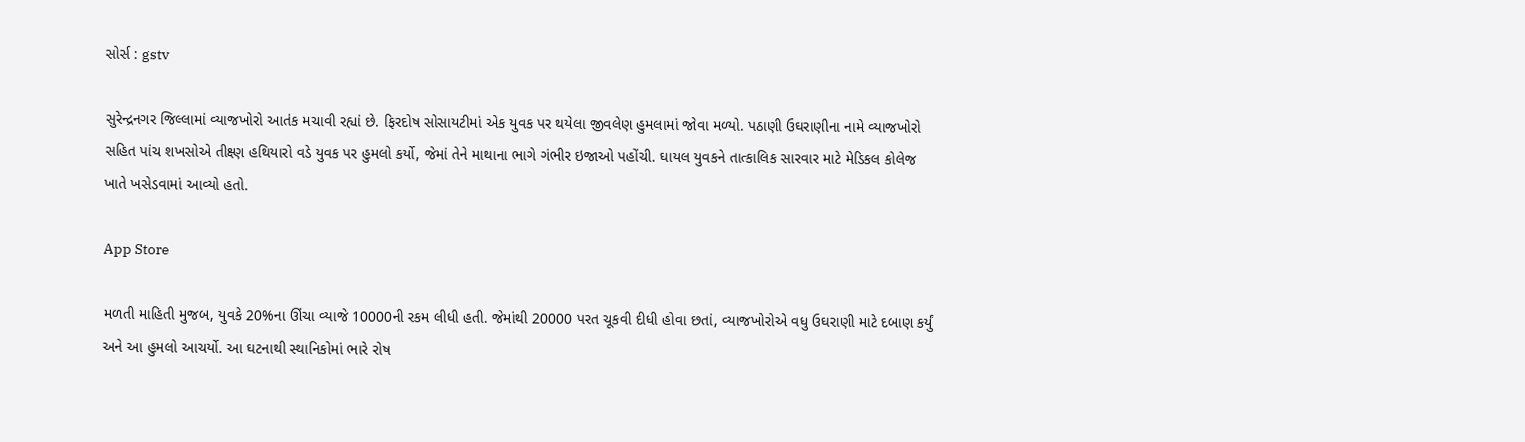સોર્સ : gstv

સુરેન્દ્રનગર જિલ્લામાં વ્યાજખોરો આતંક મચાવી રહ્યાં છે. ફિરદોષ સોસાયટીમાં એક યુવક પર થયેલા જીવલેણ હુમલામાં જોવા મળ્યો. પઠાણી ઉઘરાણીના નામે વ્યાજખોરો સહિત પાંચ શખસોએ તીક્ષ્ણ હથિયારો વડે યુવક પર હુમલો કર્યો, જેમાં તેને માથાના ભાગે ગંભીર ઇજાઓ પહોંચી. ઘાયલ યુવકને તાત્કાલિક સારવાર માટે મેડિકલ કોલેજ ખાતે ખસેડવામાં આવ્યો હતો.

App Store

મળતી માહિતી મુજબ, યુવકે 20%ના ઊંચા વ્યાજે 10000ની રકમ લીધી હતી. જેમાંથી 20000 પરત ચૂકવી દીધી હોવા છતાં, વ્યાજખોરોએ વધુ ઉઘરાણી માટે દબાણ કર્યું અને આ હુમલો આચર્યો. આ ઘટનાથી સ્થાનિકોમાં ભારે રોષ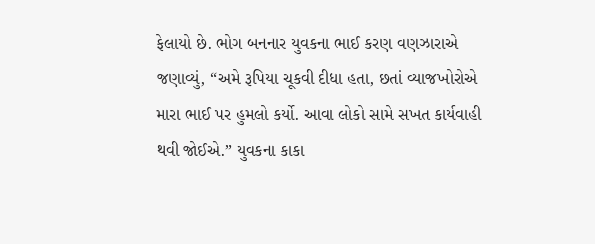ફેલાયો છે. ભોગ બનનાર યુવકના ભાઈ કરણ વણઝારાએ જણાવ્યું, “અમે રૂપિયા ચૂકવી દીધા હતા, છતાં વ્યાજખોરોએ મારા ભાઈ પર હુમલો કર્યો. આવા લોકો સામે સખત કાર્યવાહી થવી જોઈએ.” યુવકના કાકા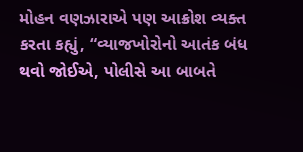મોહન વણઝારાએ પણ આક્રોશ વ્યક્ત કરતા કહ્યું, “વ્યાજખોરોનો આતંક બંધ થવો જોઈએ, પોલીસે આ બાબતે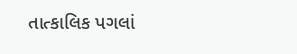તાત્કાલિક પગલાં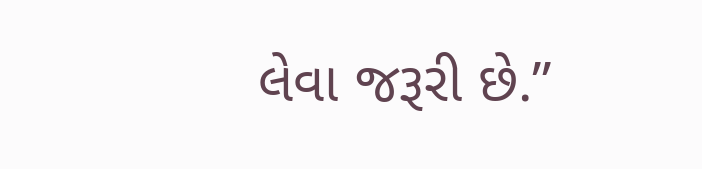લેવા જરૂરી છે.”